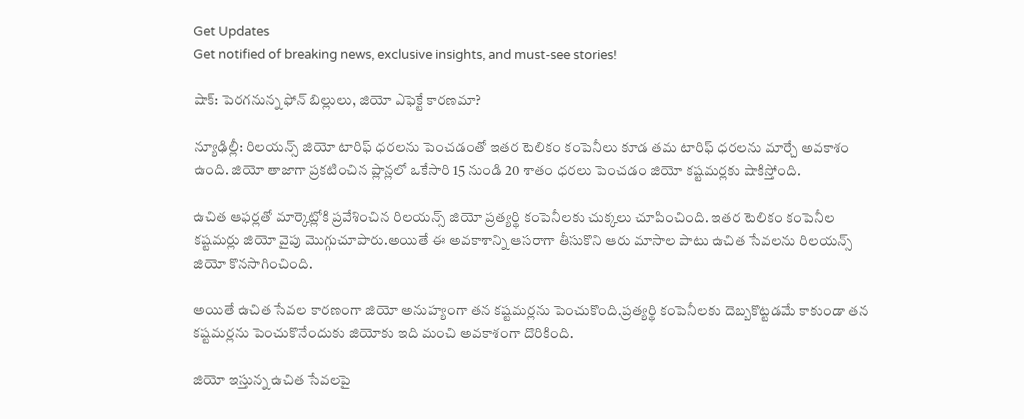Get Updates
Get notified of breaking news, exclusive insights, and must-see stories!

షాక్: పెరగనున్న ఫోన్ బిల్లులు, జియో ఎఫెక్టే కారణమా?

న్యూఢిల్లీ: రిలయన్స్ జియో టారిఫ్ ధరలను పెంచడంతో ఇతర టెలికం కంపెనీలు కూడ తమ టారిఫ్ ధరలను మార్చే అవకాశం ఉంది. జియో తాజాగా ప్రకటించిన ప్లాన్లలో ఒకేసారి 15 నుండి 20 శాతం ధరలు పెంచడం జియో కష్టమర్లకు షాకిస్తోంది.

ఉచిత ఆఫర్లతో మార్కెట్లోకి ప్రవేశించిన రిలయన్స్ జియో ప్రత్యర్థి కంపెనీలకు చుక్కలు చూపించింది. ఇతర టెలికం కంపెనీల కష్టమర్లు జియో వైపు మొగ్గుచూపారు.అయితే ఈ అవకాశాన్ని ఆసరాగా తీసుకొని ఆరు మాసాల పాటు ఉచిత సేవలను రిలయన్స్ జియో కొనసాగించింది.

అయితే ఉచిత సేవల కారణంగా జియో అనుహ్యంగా తన కష్టమర్లను పెంచుకొంది.ప్రత్యర్థి కంపెనీలకు దెబ్బకొట్టడమే కాకుండా తన కష్టమర్లను పెంచుకొనేందుకు జియోకు ఇది మంచి అవకాశంగా దొరికింది.

జియో ఇస్తున్న ఉచిత సేవలపై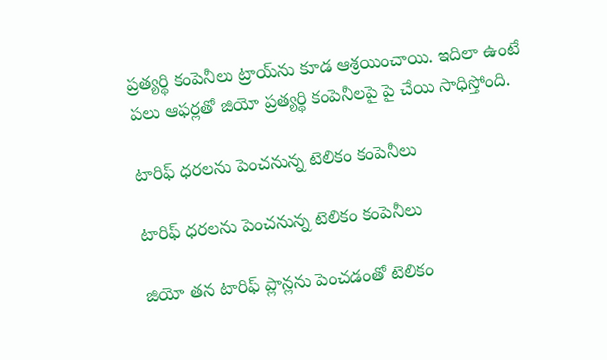ప్రత్యర్థి కంపెనీలు ట్రాయ్‌ను కూడ ఆశ్రయించాయి. ఇదిలా ఉంటే పలు ఆఫర్లతో జియో ప్రత్యర్థి కంపెనీలపై పై చేయి సాధిస్తోంది.

టారిఫ్ ధరలను పెంచనున్న టెలికం కంపెనీలు

టారిఫ్ ధరలను పెంచనున్న టెలికం కంపెనీలు

జియో తన టారిఫ్ ప్లాన్లను పెంచడంతో టెలికం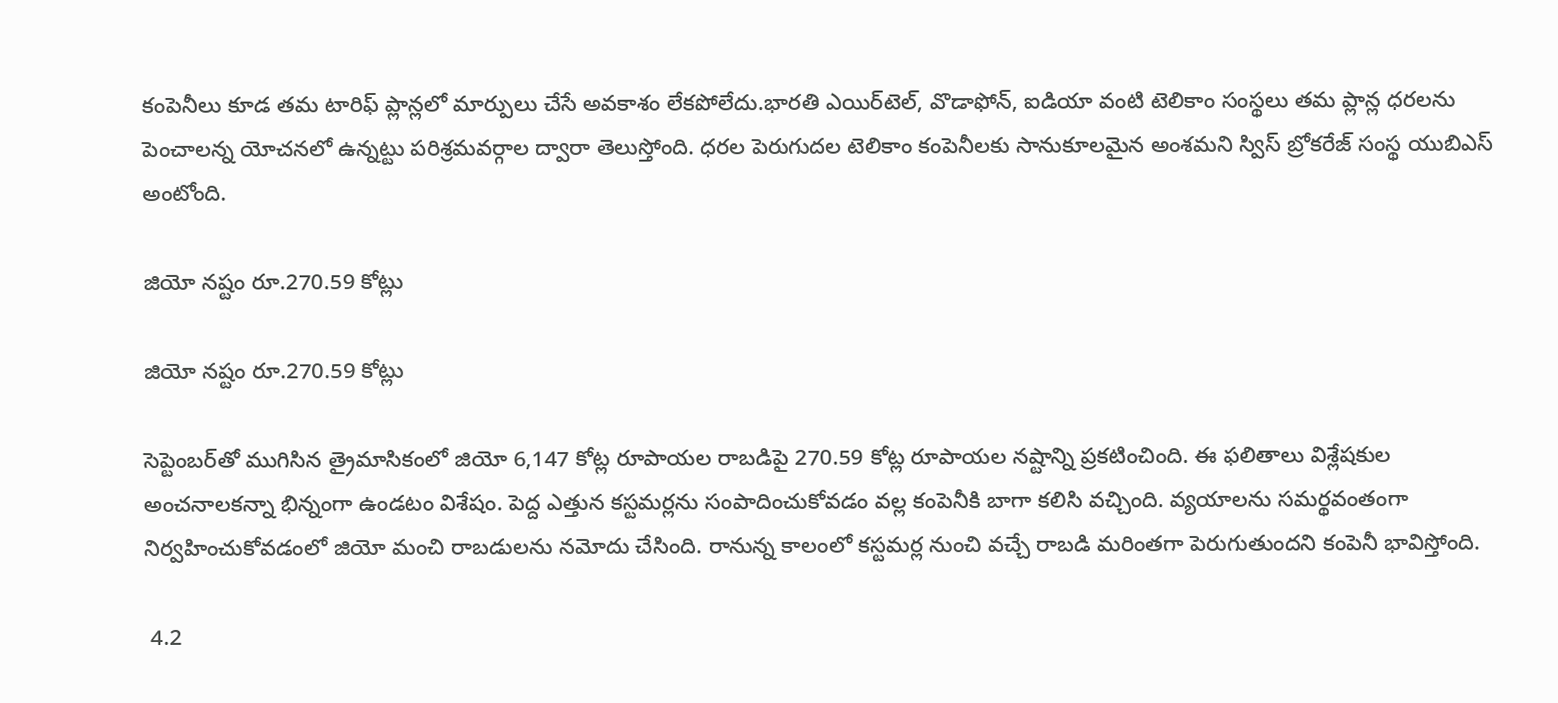కంపెనీలు కూడ తమ టారిఫ్ ప్లాన్లలో మార్పులు చేసే అవకాశం లేకపోలేదు.భారతి ఎయిర్‌టెల్‌, వొడాఫోన్‌, ఐడియా వంటి టెలికాం సంస్థలు తమ ప్లాన్ల ధరలను పెంచాలన్న యోచనలో ఉన్నట్టు పరిశ్రమవర్గాల ద్వారా తెలుస్తోంది. ధరల పెరుగుదల టెలికాం కంపెనీలకు సానుకూలమైన అంశమని స్విస్‌ బ్రోకరేజ్‌ సంస్థ యుబిఎస్‌ అంటోంది.

జియో నష్టం రూ.270.59 కోట్లు

జియో నష్టం రూ.270.59 కోట్లు

సెప్టెంబర్‌తో ముగిసిన త్రైమాసికంలో జియో 6,147 కోట్ల రూపాయల రాబడిపై 270.59 కోట్ల రూపాయల నష్టాన్ని ప్రకటించింది. ఈ ఫలితాలు విశ్లేషకుల అంచనాలకన్నా భిన్నంగా ఉండటం విశేషం. పెద్ద ఎత్తున కస్టమర్లను సంపాదించుకోవడం వల్ల కంపెనీకి బాగా కలిసి వచ్చింది. వ్యయాలను సమర్థవంతంగా నిర్వహించుకోవడంలో జియో మంచి రాబడులను నమోదు చేసింది. రానున్న కాలంలో కస్టమర్ల నుంచి వచ్చే రాబడి మరింతగా పెరుగుతుందని కంపెనీ భావిస్తోంది.

 4.2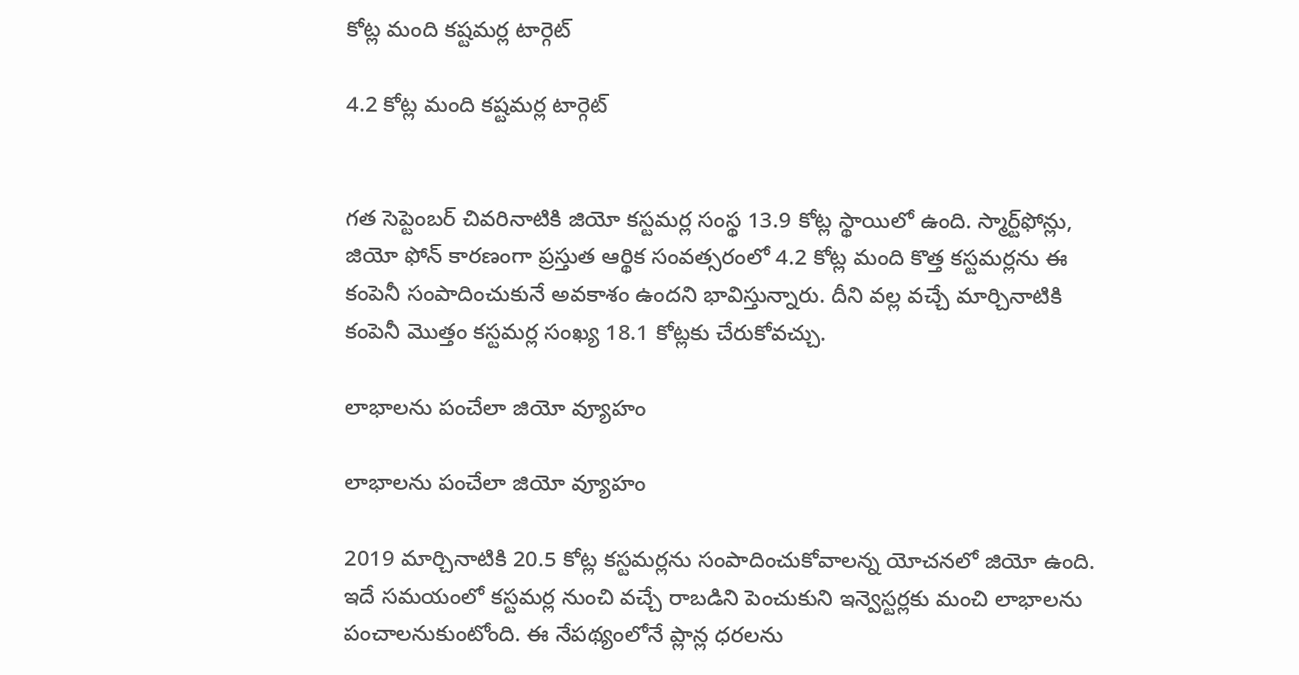కోట్ల మంది కష్టమర్ల టార్గెట్

4.2 కోట్ల మంది కష్టమర్ల టార్గెట్


గత సెప్టెంబర్‌ చివరినాటికి జియో కస్టమర్ల సంస్థ 13.9 కోట్ల స్థాయిలో ఉంది. స్మార్ట్‌ఫోన్లు, జియో ఫోన్‌ కారణంగా ప్రస్తుత ఆర్థిక సంవత్సరంలో 4.2 కోట్ల మంది కొత్త కస్టమర్లను ఈ కంపెనీ సంపాదించుకునే అవకాశం ఉందని భావిస్తున్నారు. దీని వల్ల వచ్చే మార్చినాటికి కంపెనీ మొత్తం కస్టమర్ల సంఖ్య 18.1 కోట్లకు చేరుకోవచ్చు.

లాభాలను పంచేలా జియో వ్యూహం

లాభాలను పంచేలా జియో వ్యూహం

2019 మార్చినాటికి 20.5 కోట్ల కస్టమర్లను సంపాదించుకోవాలన్న యోచనలో జియో ఉంది. ఇదే సమయంలో కస్టమర్ల నుంచి వచ్చే రాబడిని పెంచుకుని ఇన్వెస్టర్లకు మంచి లాభాలను పంచాలనుకుంటోంది. ఈ నేపథ్యంలోనే ప్లాన్ల ధరలను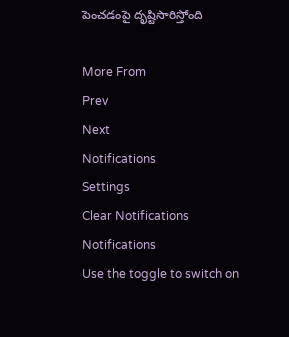పెంచడంపై దృష్టిసారిస్తోంది

More From
Prev
Next
Notifications
Settings
Clear Notifications
Notifications
Use the toggle to switch on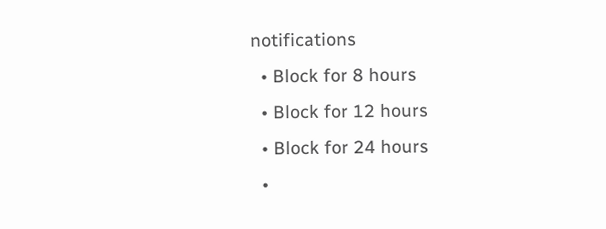notifications
  • Block for 8 hours
  • Block for 12 hours
  • Block for 24 hours
  •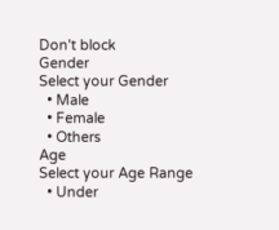Don't block
Gender
Select your Gender
  • Male
  • Female
  • Others
Age
Select your Age Range
  • Under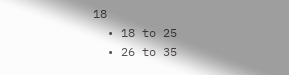18
  • 18 to 25
  • 26 to 35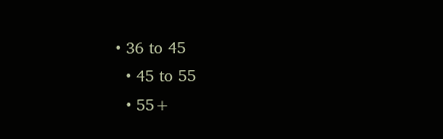• 36 to 45
  • 45 to 55
  • 55+